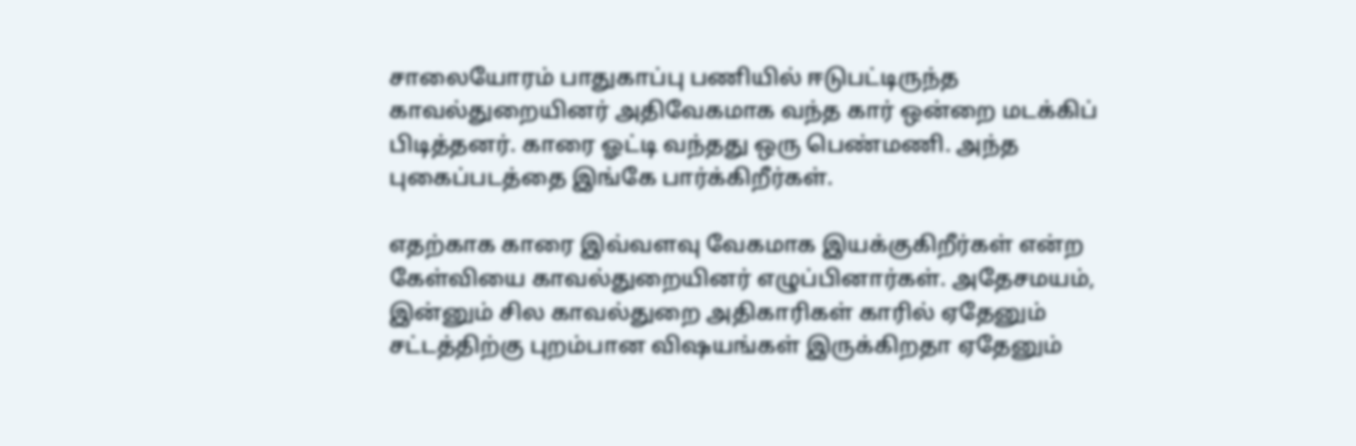சாலையோரம் பாதுகாப்பு பணியில் ஈடுபட்டிருந்த காவல்துறையினர் அதிவேகமாக வந்த கார் ஒன்றை மடக்கிப் பிடித்தனர். காரை ஓட்டி வந்தது ஒரு பெண்மணி. அந்த புகைப்படத்தை இங்கே பார்க்கிறீர்கள்.

எதற்காக காரை இவ்வளவு வேகமாக இயக்குகிறீர்கள் என்ற கேள்வியை காவல்துறையினர் எழுப்பினார்கள். அதேசமயம், இன்னும் சில காவல்துறை அதிகாரிகள் காரில் ஏதேனும் சட்டத்திற்கு புறம்பான விஷயங்கள் இருக்கிறதா ஏதேனும்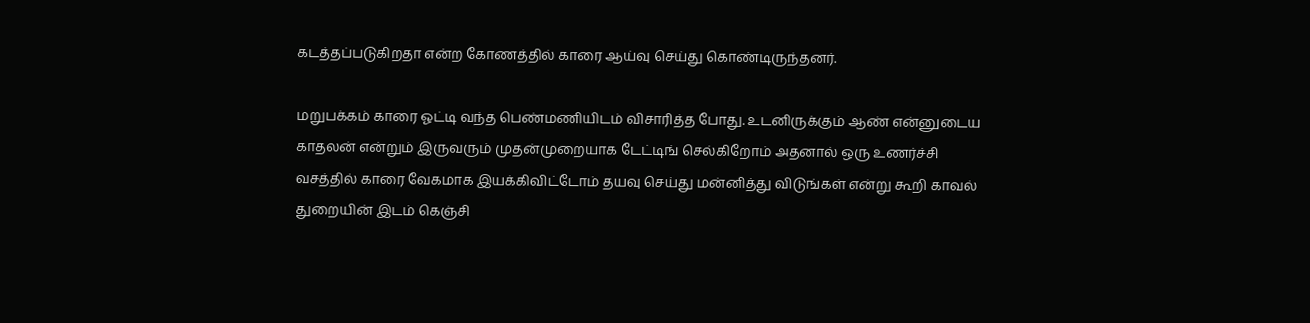கடத்தப்படுகிறதா என்ற கோணத்தில் காரை ஆய்வு செய்து கொண்டிருந்தனர்.

மறுபக்கம் காரை ஓட்டி வந்த பெண்மணியிடம் விசாரித்த போது. உடனிருக்கும் ஆண் என்னுடைய காதலன் என்றும் இருவரும் முதன்முறையாக டேட்டிங் செல்கிறோம் அதனால் ஒரு உணர்ச்சி வசத்தில் காரை வேகமாக இயக்கிவிட்டோம் தயவு செய்து மன்னித்து விடுங்கள் என்று கூறி காவல் துறையின் இடம் கெஞ்சி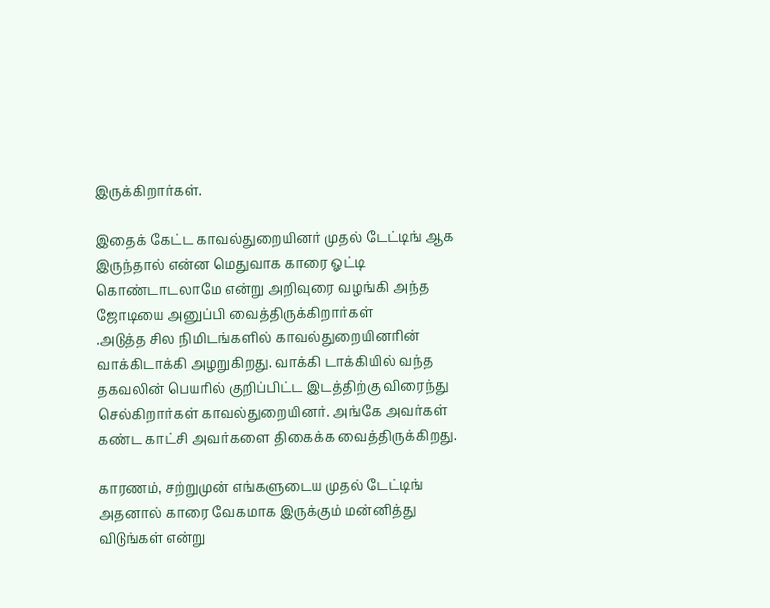இருக்கிறார்கள்.

இதைக் கேட்ட காவல்துறையினர் முதல் டேட்டிங் ஆக இருந்தால் என்ன மெதுவாக காரை ஓட்டி கொண்டாடலாமே என்று அறிவுரை வழங்கி அந்த ஜோடியை அனுப்பி வைத்திருக்கிறார்கள்
.அடுத்த சில நிமிடங்களில் காவல்துறையினரின் வாக்கிடாக்கி அழறுகிறது. வாக்கி டாக்கியில் வந்த தகவலின் பெயரில் குறிப்பிட்ட இடத்திற்கு விரைந்து செல்கிறார்கள் காவல்துறையினர். அங்கே அவர்கள் கண்ட காட்சி அவர்களை திகைக்க வைத்திருக்கிறது.

காரணம், சற்றுமுன் எங்களுடைய முதல் டேட்டிங் அதனால் காரை வேகமாக இருக்கும் மன்னித்து விடுங்கள் என்று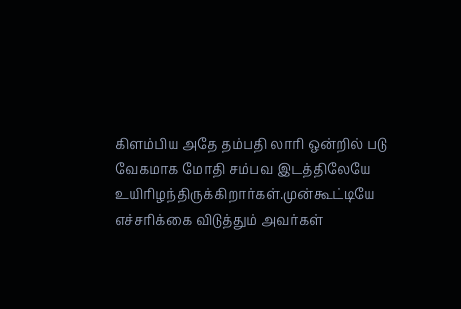கிளம்பிய அதே தம்பதி லாரி ஒன்றில் படு வேகமாக மோதி சம்பவ இடத்திலேயே உயிரிழந்திருக்கிறார்கள்.முன்கூட்டியே எச்சரிக்கை விடுத்தும் அவர்கள்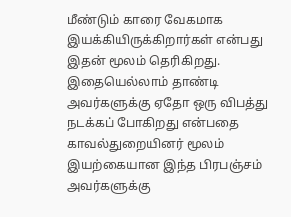மீண்டும் காரை வேகமாக இயக்கியிருக்கிறார்கள் என்பது இதன் மூலம் தெரிகிறது.
இதையெல்லாம் தாண்டி அவர்களுக்கு ஏதோ ஒரு விபத்து நடக்கப் போகிறது என்பதை காவல்துறையினர் மூலம் இயற்கையான இந்த பிரபஞ்சம் அவர்களுக்கு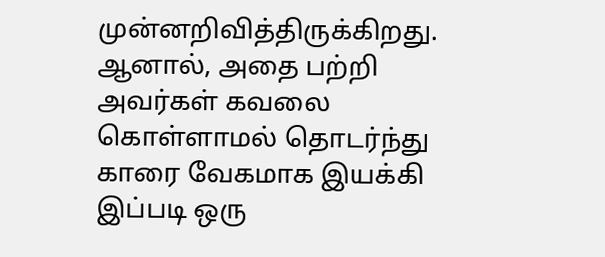முன்னறிவித்திருக்கிறது. ஆனால், அதை பற்றி அவர்கள் கவலை கொள்ளாமல் தொடர்ந்து காரை வேகமாக இயக்கி இப்படி ஒரு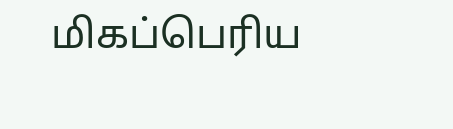மிகப்பெரிய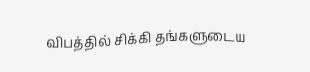விபத்தில் சிக்கி தங்களுடைய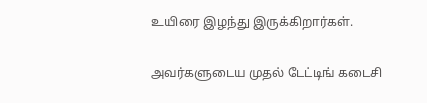உயிரை இழந்து இருக்கிறார்கள்.

அவர்களுடைய முதல் டேட்டிங் கடைசி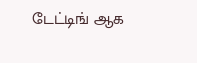டேட்டிங் ஆக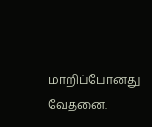மாறிப்போனது வேதனை.